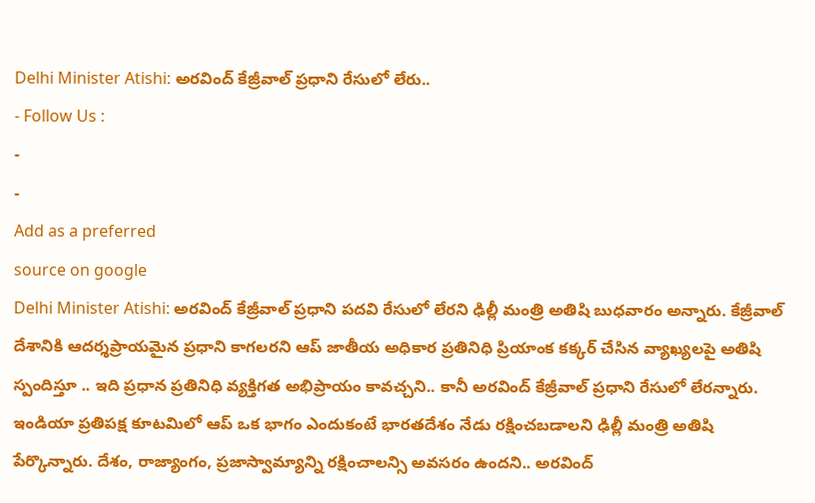Delhi Minister Atishi: అరవింద్ కేజ్రీవాల్ ప్రధాని రేసులో లేరు..
- Follow Us :
-
-
Add as a preferred
source on google
Delhi Minister Atishi: అరవింద్ కేజ్రీవాల్ ప్రధాని పదవి రేసులో లేరని ఢిల్లీ మంత్రి అతిషి బుధవారం అన్నారు. కేజ్రీవాల్ దేశానికి ఆదర్శప్రాయమైన ప్రధాని కాగలరని ఆప్ జాతీయ అధికార ప్రతినిధి ప్రియాంక కక్కర్ చేసిన వ్యాఖ్యలపై అతిషి స్పందిస్తూ .. ఇది ప్రధాన ప్రతినిధి వ్యక్తిగత అభిప్రాయం కావచ్చని.. కానీ అరవింద్ కేజ్రీవాల్ ప్రధాని రేసులో లేరన్నారు. ఇండియా ప్రతిపక్ష కూటమిలో ఆప్ ఒక భాగం ఎందుకంటే భారతదేశం నేడు రక్షించబడాలని ఢిల్లీ మంత్రి అతిషి పేర్కొన్నారు. దేశం, రాజ్యాంగం, ప్రజాస్వామ్యాన్ని రక్షించాలన్సి అవసరం ఉందని.. అరవింద్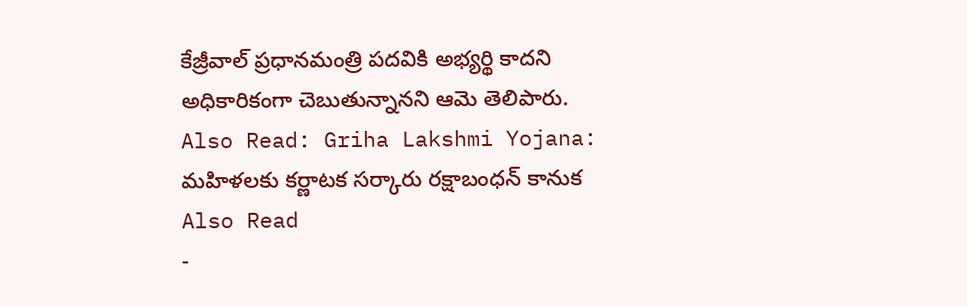కేజ్రీవాల్ ప్రధానమంత్రి పదవికి అభ్యర్థి కాదని అధికారికంగా చెబుతున్నానని ఆమె తెలిపారు.
Also Read: Griha Lakshmi Yojana: మహిళలకు కర్ణాటక సర్కారు రక్షాబంధన్ కానుక
Also Read
-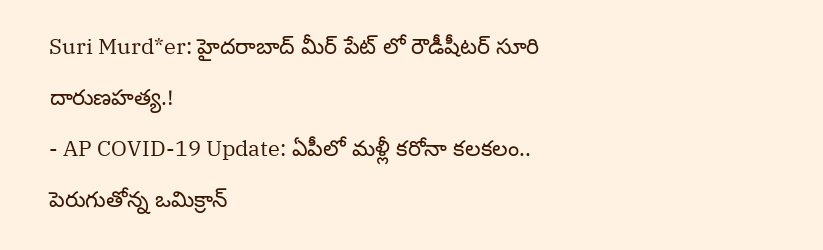Suri Murd*er: హైదరాబాద్ మీర్ పేట్ లో రౌడీషీటర్ సూరి దారుణహత్య.!
- AP COVID-19 Update: ఏపీలో మళ్లీ కరోనా కలకలం.. పెరుగుతోన్న ఒమిక్రాన్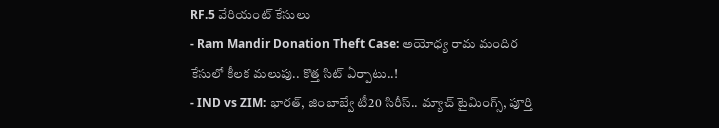RF.5 వేరియంట్ కేసులు
- Ram Mandir Donation Theft Case: అయోధ్య రామ మందిర కేసులో కీలక మలుపు.. కొత్త సిట్ ఏర్పాటు..!
- IND vs ZIM: భారత్, జింబాబ్వే టీ20 సిరీస్.. మ్యాచ్ టైమింగ్స్, పూర్తి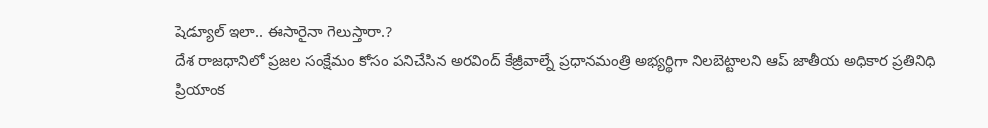షెడ్యూల్ ఇలా.. ఈసారైనా గెలుస్తారా.?
దేశ రాజధానిలో ప్రజల సంక్షేమం కోసం పనిచేసిన అరవింద్ కేజ్రీవాల్నే ప్రధానమంత్రి అభ్యర్థిగా నిలబెట్టాలని ఆప్ జాతీయ అధికార ప్రతినిధి ప్రియాంక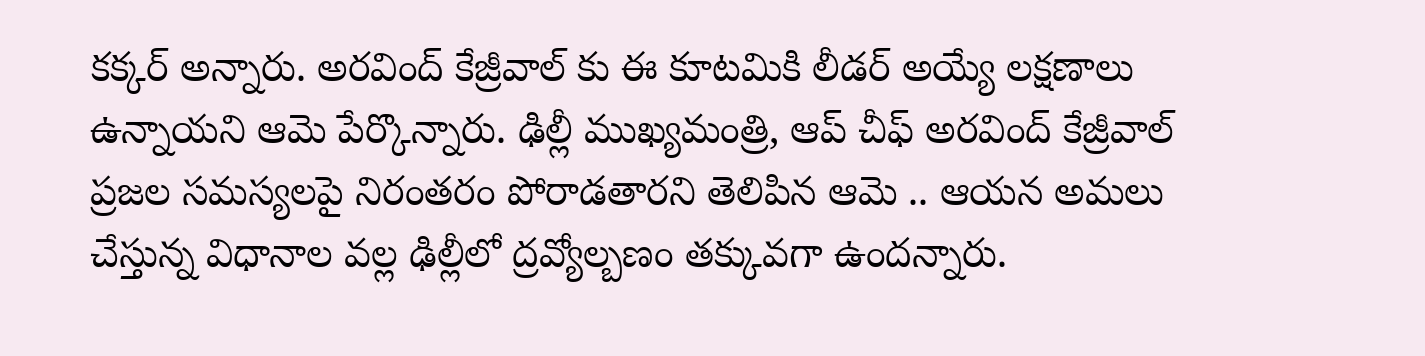కక్కర్ అన్నారు. అరవింద్ కేజ్రీవాల్ కు ఈ కూటమికి లీడర్ అయ్యే లక్షణాలు ఉన్నాయని ఆమె పేర్కొన్నారు. ఢిల్లీ ముఖ్యమంత్రి, ఆప్ చీఫ్ అరవింద్ కేజ్రీవాల్ ప్రజల సమస్యలపై నిరంతరం పోరాడతారని తెలిపిన ఆమె .. ఆయన అమలు చేస్తున్న విధానాల వల్ల ఢిల్లీలో ద్రవ్యోల్బణం తక్కువగా ఉందన్నారు.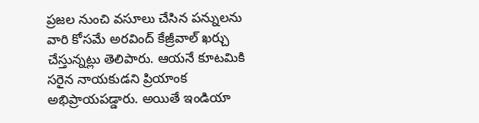ప్రజల నుంచి వసూలు చేసిన పన్నులను వారి కోసమే అరవింద్ కేజ్రీవాల్ ఖర్చు చేస్తున్నట్లు తెలిపారు. ఆయనే కూటమికి సరైన నాయకుడని ప్రియాంక అభిప్రాయపడ్డారు. అయితే ఇండియా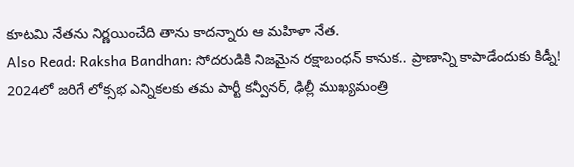కూటమి నేతను నిర్ణయించేది తాను కాదన్నారు ఆ మహిళా నేత.
Also Read: Raksha Bandhan: సోదరుడికి నిజమైన రక్షాబంధన్ కానుక.. ప్రాణాన్ని కాపాడేందుకు కిడ్నీ!
2024లో జరిగే లోక్సభ ఎన్నికలకు తమ పార్టీ కన్వీనర్, ఢిల్లీ ముఖ్యమంత్రి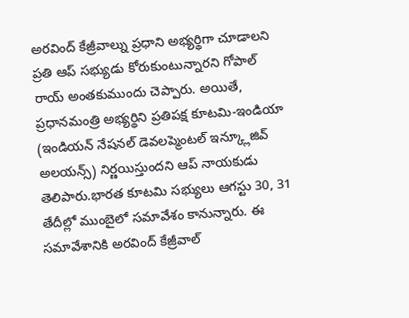అరవింద్ కేజ్రీవాల్ను ప్రధాని అభ్యర్థిగా చూడాలని ప్రతి ఆప్ సభ్యుడు కోరుకుంటున్నారని గోపాల్ రాయ్ అంతకుముందు చెప్పారు. అయితే, ప్రధానమంత్రి అభ్యర్థిని ప్రతిపక్ష కూటమి-ఇండియా (ఇండియన్ నేషనల్ డెవలప్మెంటల్ ఇన్క్లూజివ్ అలయన్స్) నిర్ణయిస్తుందని ఆప్ నాయకుడు తెలిపారు.భారత కూటమి సభ్యులు ఆగస్టు 30, 31 తేదీల్లో ముంబైలో సమావేశం కానున్నారు. ఈ సమావేశానికి అరవింద్ కేజ్రీవాల్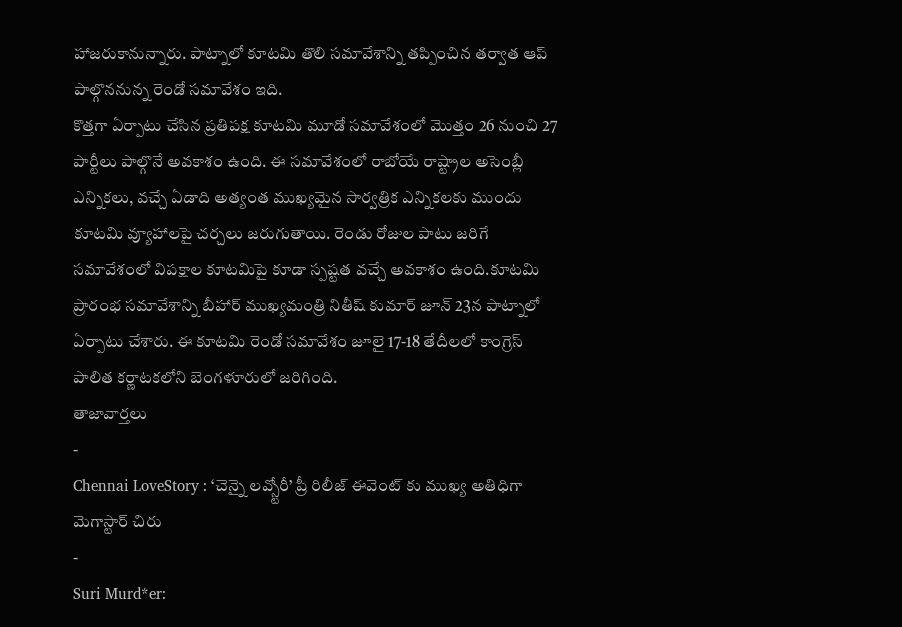హాజరుకానున్నారు. పాట్నాలో కూటమి తొలి సమావేశాన్ని తప్పించిన తర్వాత ఆప్ పాల్గొననున్న రెండో సమావేశం ఇది.
కొత్తగా ఏర్పాటు చేసిన ప్రతిపక్ష కూటమి మూడో సమావేశంలో మొత్తం 26 నుంచి 27 పార్టీలు పాల్గొనే అవకాశం ఉంది. ఈ సమావేశంలో రాబోయే రాష్ట్రాల అసెంబ్లీ ఎన్నికలు, వచ్చే ఏడాది అత్యంత ముఖ్యమైన సార్వత్రిక ఎన్నికలకు ముందు కూటమి వ్యూహాలపై చర్చలు జరుగుతాయి. రెండు రోజుల పాటు జరిగే సమావేశంలో విపక్షాల కూటమిపై కూడా స్పష్టత వచ్చే అవకాశం ఉంది.కూటమి ప్రారంభ సమావేశాన్ని బీహార్ ముఖ్యమంత్రి నితీష్ కుమార్ జూన్ 23న పాట్నాలో ఏర్పాటు చేశారు. ఈ కూటమి రెండో సమావేశం జూలై 17-18 తేదీలలో కాంగ్రెస్ పాలిత కర్ణాటకలోని బెంగళూరులో జరిగింది.
తాజావార్తలు
-
Chennai LoveStory : ‘చెన్నై లవ్స్టోరీ’ ప్రీ రిలీజ్ ఈవెంట్ కు ముఖ్య అతిధిగా మెగాస్టార్ చిరు
-
Suri Murd*er: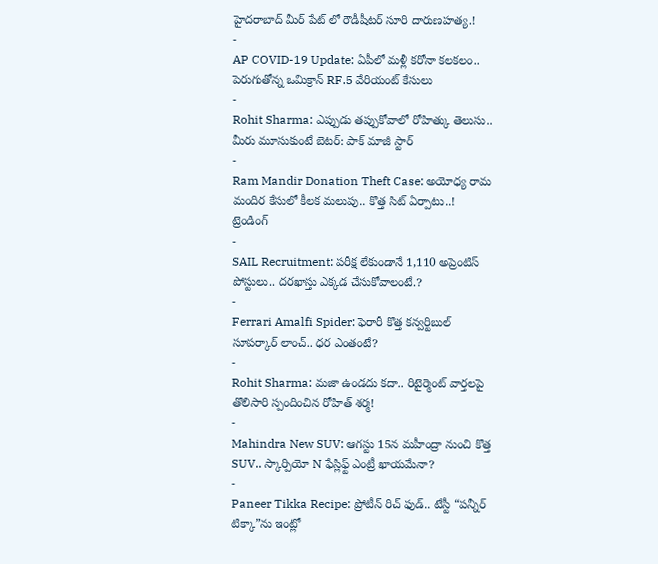హైదరాబాద్ మీర్ పేట్ లో రౌడీషీటర్ సూరి దారుణహత్య.!
-
AP COVID-19 Update: ఏపీలో మళ్లీ కరోనా కలకలం.. పెరుగుతోన్న ఒమిక్రాన్ RF.5 వేరియంట్ కేసులు
-
Rohit Sharma: ఎప్పుడు తప్పుకోవాలో రోహిత్కు తెలుసు.. మీరు మూసుకుంటే బెటర్: పాక్ మాజీ స్టార్
-
Ram Mandir Donation Theft Case: అయోధ్య రామ మందిర కేసులో కీలక మలుపు.. కొత్త సిట్ ఏర్పాటు..!
ట్రెండింగ్
-
SAIL Recruitment: పరీక్ష లేకుండానే 1,110 అప్రెంటిస్ పోస్టులు.. దరఖాస్తు ఎక్కడ చేసుకోవాలంటే.?
-
Ferrari Amalfi Spider: ఫెరారీ కొత్త కన్వర్టిబుల్ సూపర్కార్ లాంచ్.. ధర ఎంతంటే?
-
Rohit Sharma: మజా ఉండదు కదా.. రిటైర్మెంట్ వార్తలపై తొలిసారి స్పందించిన రోహిత్ శర్మ!
-
Mahindra New SUV: ఆగస్టు 15న మహీంద్రా నుంచి కొత్త SUV.. స్కార్పియో N ఫేస్లిఫ్ట్ ఎంట్రీ ఖాయమేనా?
-
Paneer Tikka Recipe: ప్రోటీన్ రిచ్ ఫుడ్.. టేస్టీ “పన్నీర్ టిక్కా”ను ఇంట్లో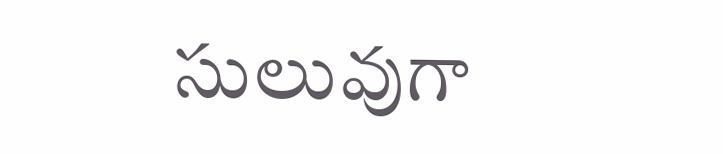సులువుగా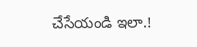చేసేయండి ఇలా.!